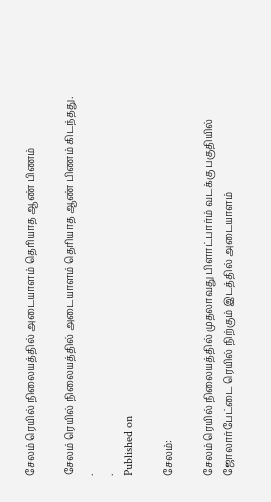சேலம் ரெயில் நிலையத்தில் அடையாளம் தெரியாத ஆண் பிணம்

சேலம் ரெயில் நிலையத்தில் அடையாளம் தெரியாத ஆண் பிணம் கிடந்தது.
.
.
Published on

சேலம்:

சேலம் ரெயில் நிலையத்தில் முதலாவது பிளாட்பார்ம் வடக்கு பகுதியில் ஜோலார்பேட்டை ரெயில் நிற்கும் இடத்தில் அடையாளம்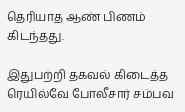தெரியாத ஆண் பிணம் கிடந்தது.

இதுபற்றி தகவல் கிடைத்த ரெயில்வே போலீசார் சம்பவ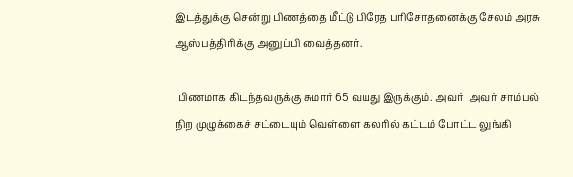இடத்துக்கு சென்று பிணத்தை மீட்டு பிரேத பரிசோதனைக்கு சேலம் அரசு ஆஸ்பத்திரிக்கு அனுப்பி வைத்தனர்.

 பிணமாக கிடந்தவருக்கு சுமார் 65 வயது இருக்கும். அவர்  அவர் சாம்பல் நிற முழுக்கைச் சட்டையும் வெள்ளை கலரில் கட்டம் போட்ட லுங்கி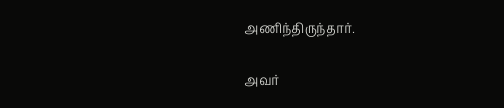அணிந்திருந்தார்.

அவர்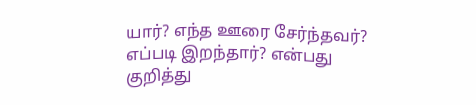யார்? எந்த ஊரை சேர்ந்தவர்? எப்படி இறந்தார்? என்பது குறித்து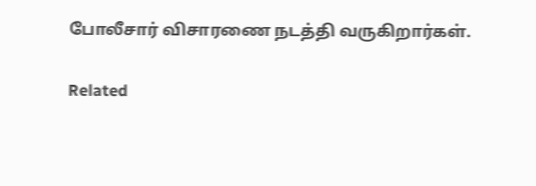போலீசார் விசாரணை நடத்தி வருகிறார்கள்.

Related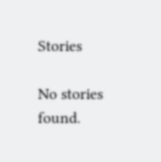Stories

No stories found.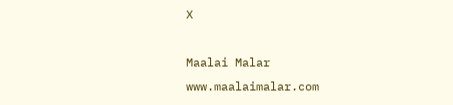X

Maalai Malar
www.maalaimalar.com